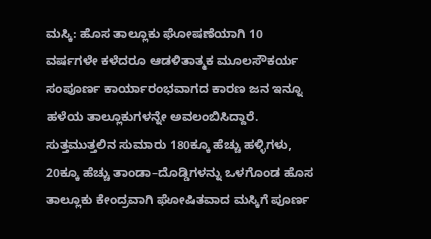ಮಸ್ಕಿ: ಹೊಸ ತಾಲ್ಲೂಕು ಘೋಷಣೆಯಾಗಿ 10 ವರ್ಷಗಳೇ ಕಳೆದರೂ ಆಡಳಿತಾತ್ಮಕ ಮೂಲಸೌಕರ್ಯ ಸಂಪೂರ್ಣ ಕಾರ್ಯಾರಂಭವಾಗದ ಕಾರಣ ಜನ ಇನ್ನೂ ಹಳೆಯ ತಾಲ್ಲೂಕುಗಳನ್ನೇ ಅವಲಂಬಿಸಿದ್ದಾರೆ.
ಸುತ್ತಮುತ್ತಲಿನ ಸುಮಾರು 180ಕ್ಕೂ ಹೆಚ್ಚು ಹಳ್ಳಿಗಳು, 20ಕ್ಕೂ ಹೆಚ್ಚು ತಾಂಡಾ–ದೊಡ್ಡಿಗಳನ್ನು ಒಳಗೊಂಡ ಹೊಸ ತಾಲ್ಲೂಕು ಕೇಂದ್ರವಾಗಿ ಘೋಷಿತವಾದ ಮಸ್ಕಿಗೆ ಪೂರ್ಣ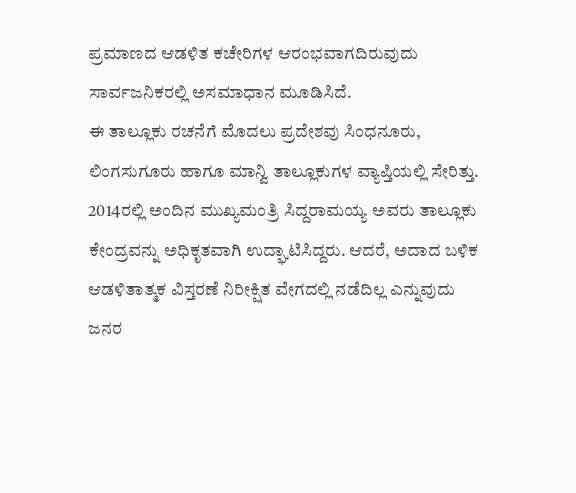ಪ್ರಮಾಣದ ಆಡಳಿತ ಕಚೇರಿಗಳ ಆರಂಭವಾಗದಿರುವುದು ಸಾರ್ವಜನಿಕರಲ್ಲಿ ಅಸಮಾಧಾನ ಮೂಡಿಸಿದೆ.
ಈ ತಾಲ್ಲೂಕು ರಚನೆಗೆ ಮೊದಲು ಪ್ರದೇಶವು ಸಿಂಧನೂರು, ಲಿಂಗಸುಗೂರು ಹಾಗೂ ಮಾನ್ವಿ ತಾಲ್ಲೂಕುಗಳ ವ್ಯಾಪ್ತಿಯಲ್ಲಿ ಸೇರಿತ್ತು. 2014ರಲ್ಲಿ ಅಂದಿನ ಮುಖ್ಯಮಂತ್ರಿ ಸಿದ್ದರಾಮಯ್ಯ ಅವರು ತಾಲ್ಲೂಕು ಕೇಂದ್ರವನ್ನು ಅಧಿಕೃತವಾಗಿ ಉದ್ಘಾಟಿಸಿದ್ದರು. ಆದರೆ, ಅದಾದ ಬಳಿಕ ಆಡಳಿತಾತ್ಮಕ ವಿಸ್ತರಣೆ ನಿರೀಕ್ಷಿತ ವೇಗದಲ್ಲಿ ನಡೆದಿಲ್ಲ ಎನ್ನುವುದು ಜನರ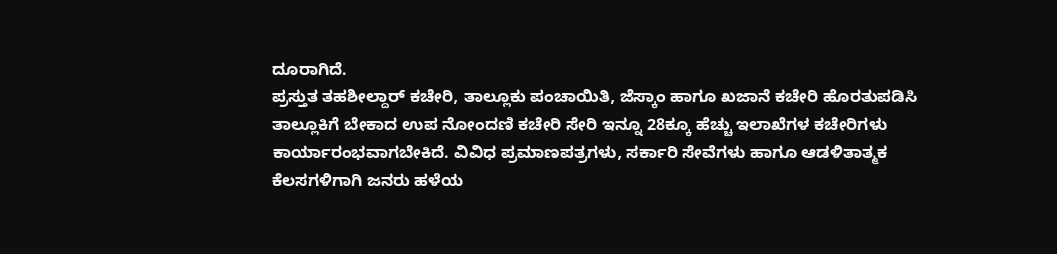ದೂರಾಗಿದೆ.
ಪ್ರಸ್ತುತ ತಹಶೀಲ್ದಾರ್ ಕಚೇರಿ, ತಾಲ್ಲೂಕು ಪಂಚಾಯಿತಿ, ಜೆಸ್ಕಾಂ ಹಾಗೂ ಖಜಾನೆ ಕಚೇರಿ ಹೊರತುಪಡಿಸಿ ತಾಲ್ಲೂಕಿಗೆ ಬೇಕಾದ ಉಪ ನೋಂದಣಿ ಕಚೇರಿ ಸೇರಿ ಇನ್ನೂ 28ಕ್ಕೂ ಹೆಚ್ಚು ಇಲಾಖೆಗಳ ಕಚೇರಿಗಳು ಕಾರ್ಯಾರಂಭವಾಗಬೇಕಿದೆ. ವಿವಿಧ ಪ್ರಮಾಣಪತ್ರಗಳು, ಸರ್ಕಾರಿ ಸೇವೆಗಳು ಹಾಗೂ ಆಡಳಿತಾತ್ಮಕ ಕೆಲಸಗಳಿಗಾಗಿ ಜನರು ಹಳೆಯ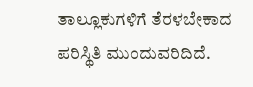ತಾಲ್ಲೂಕುಗಳಿಗೆ ತೆರಳಬೇಕಾದ ಪರಿಸ್ಥಿತಿ ಮುಂದುವರಿದಿದೆ.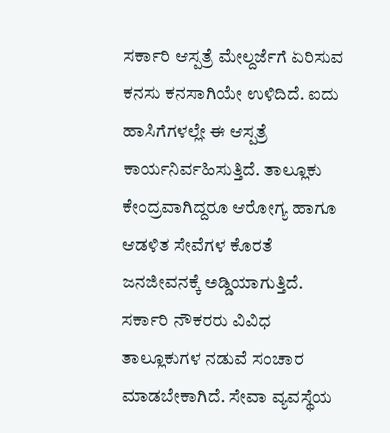ಸರ್ಕಾರಿ ಆಸ್ಪತ್ರೆ ಮೇಲ್ದರ್ಜೆಗೆ ಏರಿಸುವ ಕನಸು ಕನಸಾಗಿಯೇ ಉಳಿದಿದೆ. ಐದು ಹಾಸಿಗೆಗಳಲ್ಲೇ ಈ ಆಸ್ಪತ್ರೆ ಕಾರ್ಯನಿರ್ವಹಿಸುತ್ತಿದೆ. ತಾಲ್ಲೂಕು ಕೇಂದ್ರವಾಗಿದ್ದರೂ ಆರೋಗ್ಯ ಹಾಗೂ ಆಡಳಿತ ಸೇವೆಗಳ ಕೊರತೆ ಜನಜೀವನಕ್ಕೆ ಅಡ್ಡಿಯಾಗುತ್ತಿದೆ. ಸರ್ಕಾರಿ ನೌಕರರು ವಿವಿಧ ತಾಲ್ಲೂಕುಗಳ ನಡುವೆ ಸಂಚಾರ ಮಾಡಬೇಕಾಗಿದೆ. ಸೇವಾ ವ್ಯವಸ್ಥೆಯ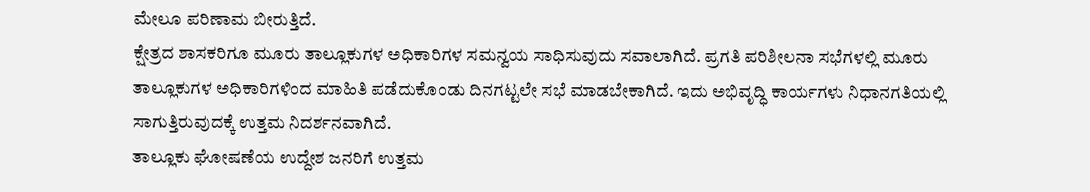ಮೇಲೂ ಪರಿಣಾಮ ಬೀರುತ್ತಿದೆ.
ಕ್ಷೇತ್ರದ ಶಾಸಕರಿಗೂ ಮೂರು ತಾಲ್ಲೂಕುಗಳ ಅಧಿಕಾರಿಗಳ ಸಮನ್ವಯ ಸಾಧಿಸುವುದು ಸವಾಲಾಗಿದೆ. ಪ್ರಗತಿ ಪರಿಶೀಲನಾ ಸಭೆಗಳಲ್ಲಿ ಮೂರು ತಾಲ್ಲೂಕುಗಳ ಅಧಿಕಾರಿಗಳಿಂದ ಮಾಹಿತಿ ಪಡೆದುಕೊಂಡು ದಿನಗಟ್ಟಲೇ ಸಭೆ ಮಾಡಬೇಕಾಗಿದೆ. ಇದು ಅಭಿವೃದ್ಧಿ ಕಾರ್ಯಗಳು ನಿಧಾನಗತಿಯಲ್ಲಿ ಸಾಗುತ್ತಿರುವುದಕ್ಕೆ ಉತ್ತಮ ನಿದರ್ಶನವಾಗಿದೆ.
ತಾಲ್ಲೂಕು ಘೋಷಣೆಯ ಉದ್ದೇಶ ಜನರಿಗೆ ಉತ್ತಮ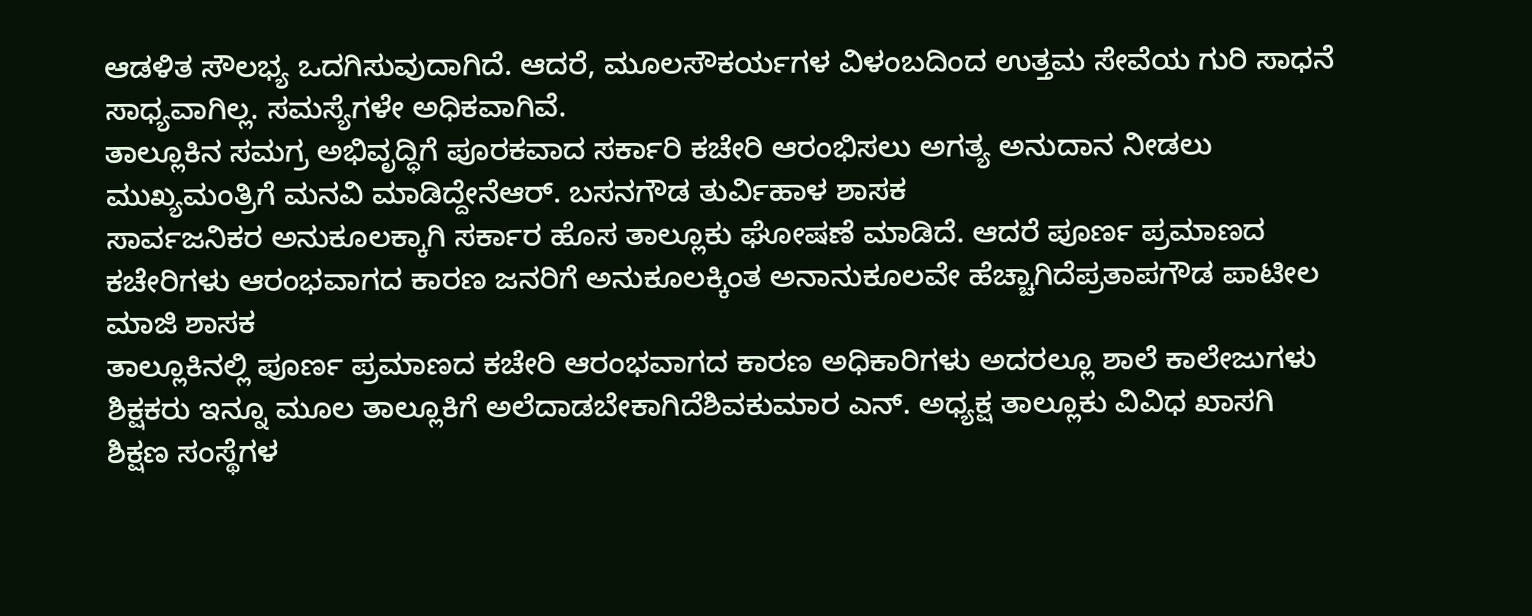ಆಡಳಿತ ಸೌಲಭ್ಯ ಒದಗಿಸುವುದಾಗಿದೆ. ಆದರೆ, ಮೂಲಸೌಕರ್ಯಗಳ ವಿಳಂಬದಿಂದ ಉತ್ತಮ ಸೇವೆಯ ಗುರಿ ಸಾಧನೆ ಸಾಧ್ಯವಾಗಿಲ್ಲ. ಸಮಸ್ಯೆಗಳೇ ಅಧಿಕವಾಗಿವೆ.
ತಾಲ್ಲೂಕಿನ ಸಮಗ್ರ ಅಭಿವೃದ್ಧಿಗೆ ಪೂರಕವಾದ ಸರ್ಕಾರಿ ಕಚೇರಿ ಆರಂಭಿಸಲು ಅಗತ್ಯ ಅನುದಾನ ನೀಡಲು ಮುಖ್ಯಮಂತ್ರಿಗೆ ಮನವಿ ಮಾಡಿದ್ದೇನೆಆರ್. ಬಸನಗೌಡ ತುರ್ವಿಹಾಳ ಶಾಸಕ
ಸಾರ್ವಜನಿಕರ ಅನುಕೂಲಕ್ಕಾಗಿ ಸರ್ಕಾರ ಹೊಸ ತಾಲ್ಲೂಕು ಘೋಷಣೆ ಮಾಡಿದೆ. ಆದರೆ ಪೂರ್ಣ ಪ್ರಮಾಣದ ಕಚೇರಿಗಳು ಆರಂಭವಾಗದ ಕಾರಣ ಜನರಿಗೆ ಅನುಕೂಲಕ್ಕಿಂತ ಅನಾನುಕೂಲವೇ ಹೆಚ್ಚಾಗಿದೆಪ್ರತಾಪಗೌಡ ಪಾಟೀಲ ಮಾಜಿ ಶಾಸಕ
ತಾಲ್ಲೂಕಿನಲ್ಲಿ ಪೂರ್ಣ ಪ್ರಮಾಣದ ಕಚೇರಿ ಆರಂಭವಾಗದ ಕಾರಣ ಅಧಿಕಾರಿಗಳು ಅದರಲ್ಲೂ ಶಾಲೆ ಕಾಲೇಜುಗಳು ಶಿಕ್ಷಕರು ಇನ್ನೂ ಮೂಲ ತಾಲ್ಲೂಕಿಗೆ ಅಲೆದಾಡಬೇಕಾಗಿದೆಶಿವಕುಮಾರ ಎನ್. ಅಧ್ಯಕ್ಷ ತಾಲ್ಲೂಕು ವಿವಿಧ ಖಾಸಗಿ ಶಿಕ್ಷಣ ಸಂಸ್ಥೆಗಳ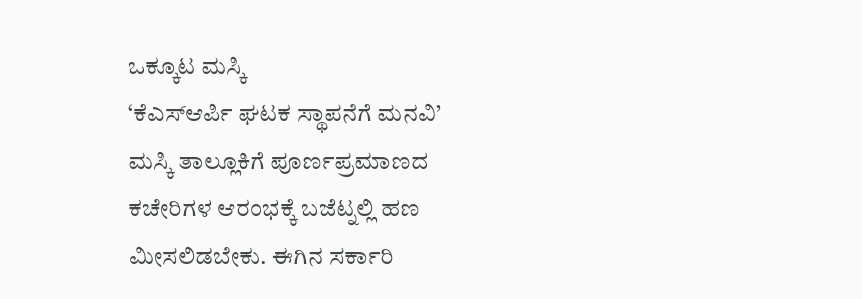ಒಕ್ಕೂಟ ಮಸ್ಕಿ
‘ಕೆಎಸ್ಆರ್ಪಿ ಘಟಕ ಸ್ಥಾಪನೆಗೆ ಮನವಿ’
ಮಸ್ಕಿ ತಾಲ್ಲೂಕಿಗೆ ಪೂರ್ಣಪ್ರಮಾಣದ ಕಚೇರಿಗಳ ಆರಂಭಕ್ಕೆ ಬಜೆಟ್ನಲ್ಲಿ ಹಣ ಮೀಸಲಿಡಬೇಕು. ಈಗಿನ ಸರ್ಕಾರಿ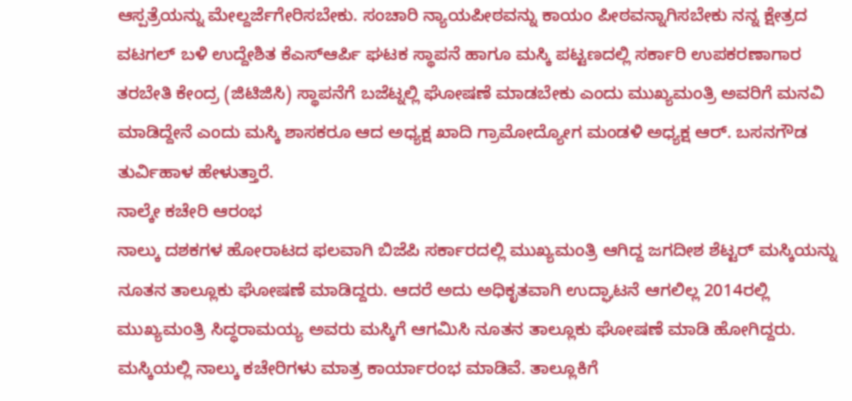ಆಸ್ಪತ್ರೆಯನ್ನು ಮೇಲ್ದರ್ಜೆಗೇರಿಸಬೇಕು. ಸಂಚಾರಿ ನ್ಯಾಯಪೀಠವನ್ನು ಕಾಯಂ ಪೀಠವನ್ನಾಗಿಸಬೇಕು ನನ್ನ ಕ್ಷೇತ್ರದ ವಟಗಲ್ ಬಳಿ ಉದ್ದೇಶಿತ ಕೆಎಸ್ಆರ್ಪಿ ಘಟಕ ಸ್ಥಾಪನೆ ಹಾಗೂ ಮಸ್ಕಿ ಪಟ್ಟಣದಲ್ಲಿ ಸರ್ಕಾರಿ ಉಪಕರಣಾಗಾರ ತರಬೇತಿ ಕೇಂದ್ರ (ಜಿಟಿಜಿಸಿ) ಸ್ಥಾಪನೆಗೆ ಬಜೆಟ್ನಲ್ಲಿ ಘೋಷಣೆ ಮಾಡಬೇಕು ಎಂದು ಮುಖ್ಯಮಂತ್ರಿ ಅವರಿಗೆ ಮನವಿ ಮಾಡಿದ್ದೇನೆ ಎಂದು ಮಸ್ಕಿ ಶಾಸಕರೂ ಆದ ಅಧ್ಯಕ್ಷ ಖಾದಿ ಗ್ರಾಮೋದ್ಯೋಗ ಮಂಡಳಿ ಅಧ್ಯಕ್ಷ ಆರ್. ಬಸನಗೌಡ ತುರ್ವಿಹಾಳ ಹೇಳುತ್ತಾರೆ.
ನಾಲ್ಕೇ ಕಚೇರಿ ಆರಂಭ
ನಾಲ್ಕು ದಶಕಗಳ ಹೋರಾಟದ ಫಲವಾಗಿ ಬಿಜೆಪಿ ಸರ್ಕಾರದಲ್ಲಿ ಮುಖ್ಯಮಂತ್ರಿ ಆಗಿದ್ದ ಜಗದೀಶ ಶೆಟ್ಟರ್ ಮಸ್ಕಿಯನ್ನು ನೂತನ ತಾಲ್ಲೂಕು ಘೋಷಣೆ ಮಾಡಿದ್ದರು. ಆದರೆ ಅದು ಅಧಿಕೃತವಾಗಿ ಉದ್ಘಾಟನೆ ಆಗಲಿಲ್ಲ 2014ರಲ್ಲಿ ಮುಖ್ಯಮಂತ್ರಿ ಸಿದ್ಧರಾಮಯ್ಯ ಅವರು ಮಸ್ಕಿಗೆ ಆಗಮಿಸಿ ನೂತನ ತಾಲ್ಲೂಕು ಘೋಷಣೆ ಮಾಡಿ ಹೋಗಿದ್ದರು. ಮಸ್ಕಿಯಲ್ಲಿ ನಾಲ್ಕು ಕಚೇರಿಗಳು ಮಾತ್ರ ಕಾರ್ಯಾರಂಭ ಮಾಡಿವೆ. ತಾಲ್ಲೂಕಿಗೆ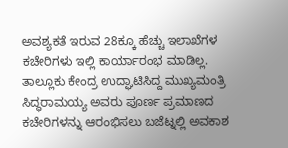ಅವಶ್ಯಕತೆ ಇರುವ 28ಕ್ಕೂ ಹೆಚ್ಚು ಇಲಾಖೆಗಳ ಕಚೇರಿಗಳು ಇಲ್ಲಿ ಕಾರ್ಯಾರಂಭ ಮಾಡಿಲ್ಲ. ತಾಲ್ಲೂಕು ಕೇಂದ್ರ ಉದ್ಘಾಟಿಸಿದ್ದ ಮುಖ್ಯಮಂತ್ರಿ ಸಿದ್ಧರಾಮಯ್ಯ ಅವರು ಪೂರ್ಣ ಪ್ರಮಾಣದ ಕಚೇರಿಗಳನ್ನು ಆರಂಭಿಸಲು ಬಜೆಟ್ನಲ್ಲಿ ಅವಕಾಶ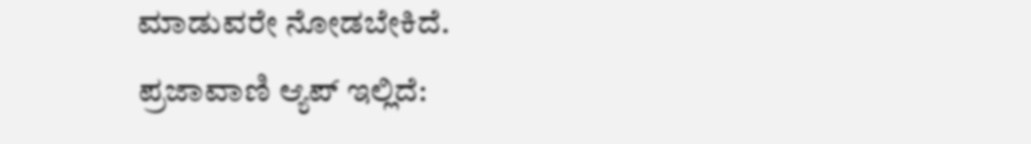ಮಾಡುವರೇ ನೋಡಬೇಕಿದೆ.
ಪ್ರಜಾವಾಣಿ ಆ್ಯಪ್ ಇಲ್ಲಿದೆ: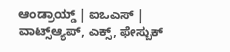ಆಂಡ್ರಾಯ್ಡ್ | ಐಒಎಸ್ | ವಾಟ್ಸ್ಆ್ಯಪ್, ಎಕ್ಸ್, ಫೇಸ್ಬುಕ್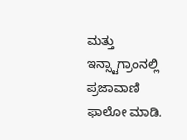ಮತ್ತು ಇನ್ಸ್ಟಾಗ್ರಾಂನಲ್ಲಿ ಪ್ರಜಾವಾಣಿ ಫಾಲೋ ಮಾಡಿ.